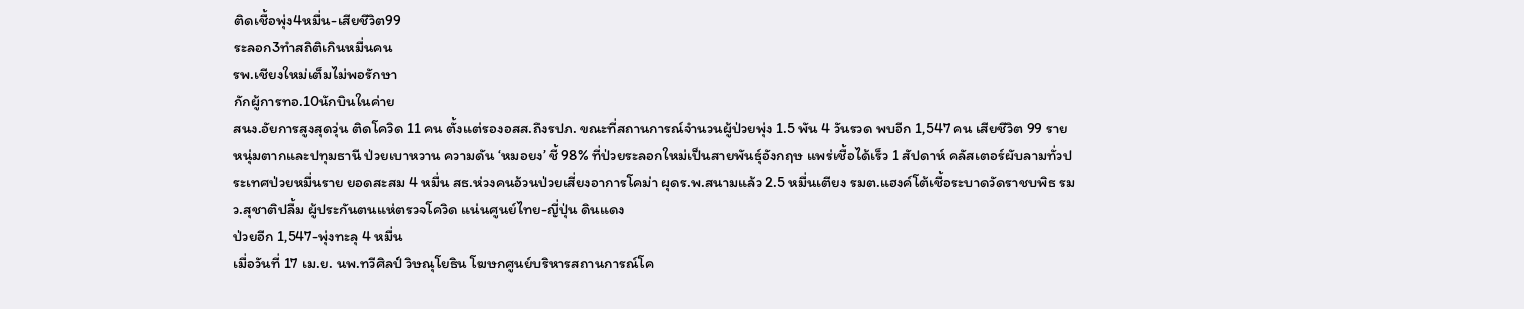ติดเชื้อพุ่ง4หมื่น-เสียชีวิต99
ระลอก3ทำสถิติเกินหมื่นคน
รพ.เชียงใหม่เต็มไม่พอรักษา
กักผู้การทอ.10นักบินในค่าย
สนง.อัยการสูงสุดวุ่น ติดโควิด 11 คน ตั้งแต่รองอสส.ถึงรปภ. ขณะที่สถานการณ์จำนวนผู้ป่วยพุ่ง 1.5 พัน 4 วันรวด พบอีก 1,547 คน เสียชีวิต 99 ราย หนุ่มตากและปทุมธานี ป่วยเบาหวาน ความดัน ‘หมอยง’ ชี้ 98% ที่ป่วยระลอกใหม่เป็นสายพันธุ์อังกฤษ แพร่เชื้อได้เร็ว 1 สัปดาห์ คลัสเตอร์ผับลามทั่วประเทศป่วยหมื่นราย ยอดสะสม 4 หมื่น สธ.ห่วงคนอ้วนป่วยเสี่ยงอาการโคม่า ผุดร.พ.สนามแล้ว 2.5 หมื่นเตียง รมต.แฮงค์โต้เชื้อระบาดวัดราชบพิธ รมว.สุชาติปลื้ม ผู้ประกันตนแห่ตรวจโควิด แน่นศูนย์ไทย-ญี่ปุ่น ดินแดง
ป่วยอีก 1,547-พุ่งทะลุ 4 หมื่น
เมื่อวันที่ 17 เม.ย. นพ.ทวีศิลป์ วิษณุโยธิน โฆษกศูนย์บริหารสถานการณ์โค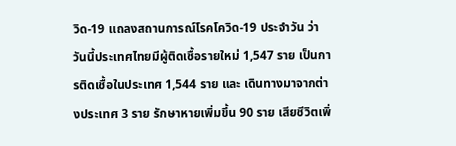วิด-19 แถลงสถานการณ์โรคโควิด-19 ประจำวัน ว่า วันนี้ประเทศไทยมีผู้ติดเชื้อรายใหม่ 1,547 ราย เป็นการติดเชื้อในประเทศ 1,544 ราย และ เดินทางมาจากต่างประเทศ 3 ราย รักษาหายเพิ่มขึ้น 90 ราย เสียชีวิตเพิ่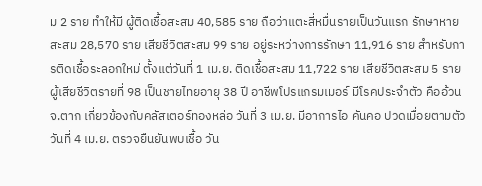ม 2 ราย ทำให้มี ผู้ติดเชื้อสะสม 40,585 ราย ถือว่าแตะสี่หมื่นรายเป็นวันแรก รักษาหายสะสม 28,570 ราย เสียชีวิตสะสม 99 ราย อยู่ระหว่างการรักษา 11,916 ราย สำหรับการติดเชื้อระลอกใหม่ ตั้งแต่วันที่ 1 เม.ย. ติดเชื้อสะสม 11,722 ราย เสียชีวิตสะสม 5 ราย
ผู้เสียชีวิตรายที่ 98 เป็นชายไทยอายุ 38 ปี อาชีพโปรแกรมเมอร์ มีโรคประจำตัว คืออ้วน จ.ตาก เกี่ยวข้องกับคลัสเตอร์ทองหล่อ วันที่ 3 เม.ย. มีอาการไอ คันคอ ปวดเมื่อยตามตัว วันที่ 4 เม.ย. ตรวจยืนยันพบเชื้อ วัน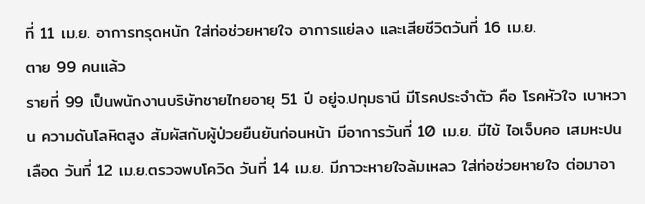ที่ 11 เม.ย. อาการทรุดหนัก ใส่ท่อช่วยหายใจ อาการแย่ลง และเสียชีวิตวันที่ 16 เม.ย.
ตาย 99 คนแล้ว
รายที่ 99 เป็นพนักงานบริษัทชายไทยอายุ 51 ปี อยู่จ.ปทุมธานี มีโรคประจำตัว คือ โรคหัวใจ เบาหวาน ความดันโลหิตสูง สัมผัสกับผู้ป่วยยืนยันก่อนหน้า มีอาการวันที่ 10 เม.ย. มีไข้ ไอเจ็บคอ เสมหะปนเลือด วันที่ 12 เม.ย.ตรวจพบโควิด วันที่ 14 เม.ย. มีภาวะหายใจล้มเหลว ใส่ท่อช่วยหายใจ ต่อมาอา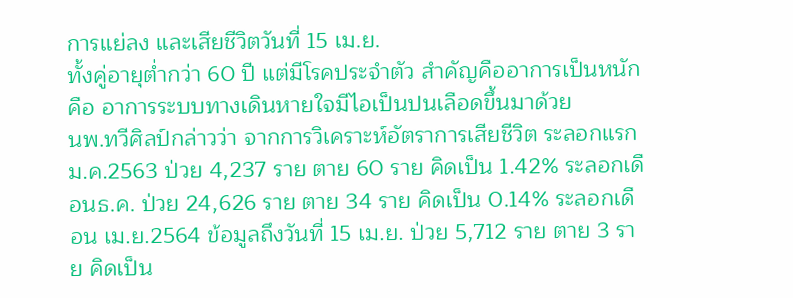การแย่ลง และเสียชีวิตวันที่ 15 เม.ย.
ทั้งคู่อายุต่ำกว่า 60 ปี แต่มีโรคประจำตัว สำคัญคืออาการเป็นหนักคือ อาการระบบทางเดินหายใจมีไอเป็นปนเลือดขึ้นมาด้วย
นพ.ทวีศิลป์กล่าวว่า จากการวิเคราะห์อัตราการเสียชีวิต ระลอกแรก ม.ค.2563 ป่วย 4,237 ราย ตาย 60 ราย คิดเป็น 1.42% ระลอกเดือนธ.ค. ป่วย 24,626 ราย ตาย 34 ราย คิดเป็น 0.14% ระลอกเดือน เม.ย.2564 ข้อมูลถึงวันที่ 15 เม.ย. ป่วย 5,712 ราย ตาย 3 ราย คิดเป็น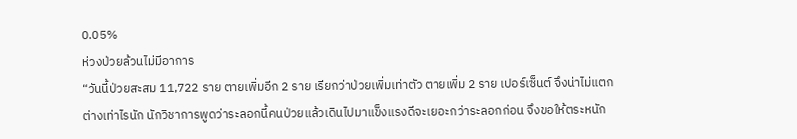0.05%
ห่วงป่วยล้วนไม่มีอาการ
“วันนี้ป่วยสะสม 11,722 ราย ตายเพิ่มอีก 2 ราย เรียกว่าป่วยเพิ่มเท่าตัว ตายเพิ่ม 2 ราย เปอร์เซ็นต์ จึงน่าไม่แตกต่างเท่าไรนัก นักวิชาการพูดว่าระลอกนี้คนป่วยแล้วเดินไปมาแข็งแรงดีจะเยอะกว่าระลอกก่อน จึงขอให้ตระหนัก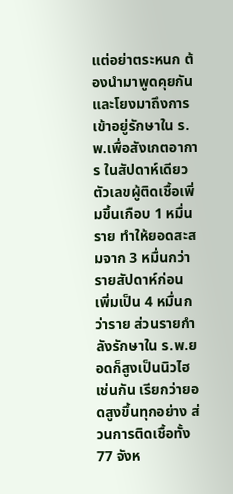แต่อย่าตระหนก ต้องนำมาพูดคุยกัน และโยงมาถึงการเข้าอยู่รักษาใน ร.พ.เพื่อสังเกตอาการ ในสัปดาห์เดียวตัวเลขผู้ติดเชื้อเพิ่มขึ้นเกือบ 1 หมื่นราย ทำให้ยอดสะสมจาก 3 หมื่นกว่ารายสัปดาห์ก่อน เพิ่มเป็น 4 หมื่นกว่าราย ส่วนรายกำลังรักษาใน ร.พ.ยอดก็สูงเป็นนิวไฮเช่นกัน เรียกว่ายอดสูงขึ้นทุกอย่าง ส่วนการติดเชื้อทั้ง 77 จังห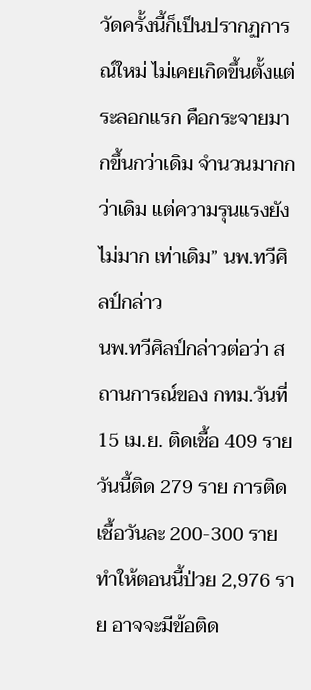วัดครั้งนี้ก็เป็นปรากฏการณ์ใหม่ ไม่เคยเกิดขึ้นตั้งแต่ระลอกแรก คือกระจายมากขึ้นกว่าเดิม จำนวนมากกว่าเดิม แต่ความรุนแรงยังไม่มาก เท่าเดิม” นพ.ทวีศิลป์กล่าว
นพ.ทวีศิลป์กล่าวต่อว่า สถานการณ์ของ กทม.วันที่ 15 เม.ย. ติดเชื้อ 409 ราย วันนี้ติด 279 ราย การติดเชื้อวันละ 200-300 ราย ทำให้ตอนนี้ป่วย 2,976 ราย อาจจะมีข้อติด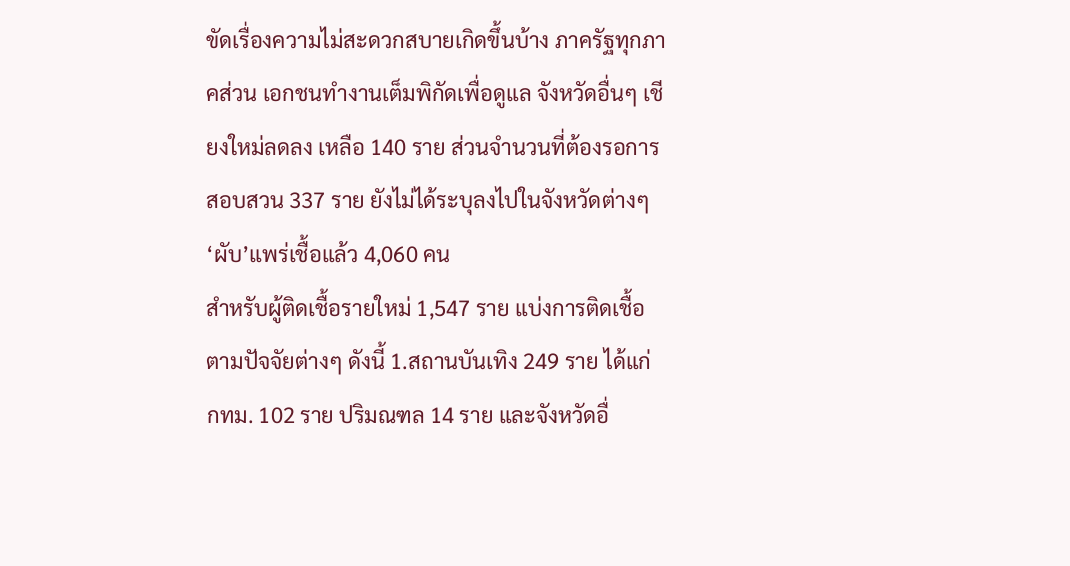ขัดเรื่องความไม่สะดวกสบายเกิดขึ้นบ้าง ภาครัฐทุกภาคส่วน เอกชนทำงานเต็มพิกัดเพื่อดูแล จังหวัดอื่นๆ เชียงใหม่ลดลง เหลือ 140 ราย ส่วนจำนวนที่ต้องรอการสอบสวน 337 ราย ยังไม่ได้ระบุลงไปในจังหวัดต่างๆ
‘ผับ’แพร่เชื้อแล้ว 4,060 คน
สำหรับผู้ติดเชื้อรายใหม่ 1,547 ราย แบ่งการติดเชื้อตามปัจจัยต่างๆ ดังนี้ 1.สถานบันเทิง 249 ราย ได้แก่ กทม. 102 ราย ปริมณฑล 14 ราย และจังหวัดอื่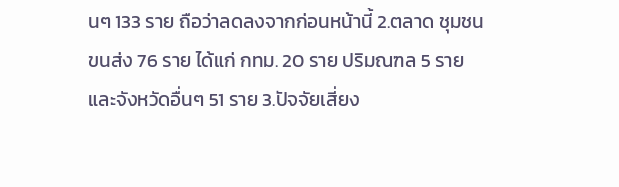นๆ 133 ราย ถือว่าลดลงจากก่อนหน้านี้ 2.ตลาด ชุมชน ขนส่ง 76 ราย ได้แก่ กทม. 20 ราย ปริมณฑล 5 ราย และจังหวัดอื่นๆ 51 ราย 3.ปัจจัยเสี่ยง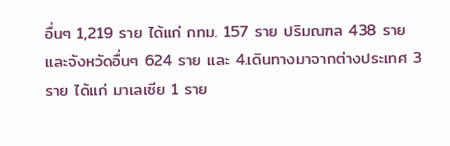อื่นๆ 1,219 ราย ได้แก่ กทม. 157 ราย ปริมณฑล 438 ราย และจังหวัดอื่นๆ 624 ราย และ 4.เดินทางมาจากต่างประเทศ 3 ราย ได้แก่ มาเลเซีย 1 ราย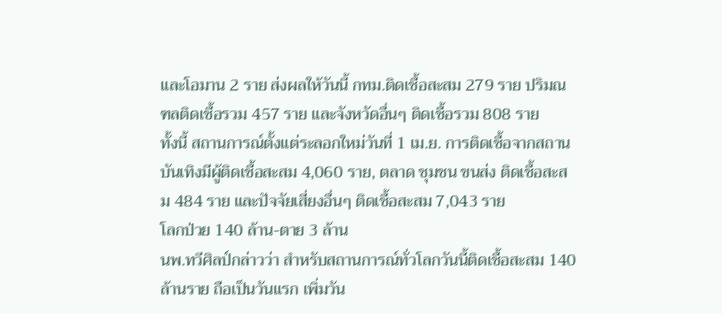และโอมาน 2 ราย ส่งผลให้วันนี้ กทม.ติดเชื้อสะสม 279 ราย ปริมณฑลติดเชื้อรวม 457 ราย และจังหวัดอื่นๆ ติดเชื้อรวม 808 ราย
ทั้งนี้ สถานการณ์ตั้งแต่ระลอกใหม่วันที่ 1 เม.ย. การติดเชื้อจากสถานบันเทิงมีผู้ติดเชื้อสะสม 4,060 ราย, ตลาด ชุมชน ขนส่ง ติดเชื้อสะสม 484 ราย และปัจจัยเสี่ยงอื่นๆ ติดเชื้อสะสม 7,043 ราย
โลกป่วย 140 ล้าน-ตาย 3 ล้าน
นพ.ทวีศิลป์กล่าวว่า สำหรับสถานการณ์ทั่วโลกวันนี้ติดเชื้อสะสม 140 ล้านราย ถือเป็นวันแรก เพิ่มวัน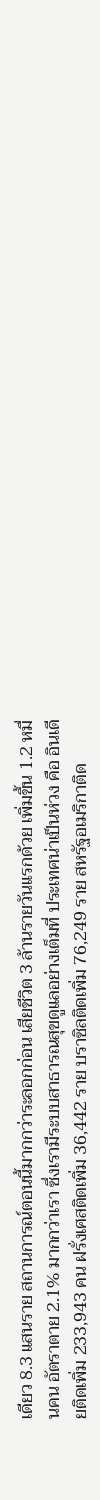เดียว 8.3 แสนราย สถานการณ์ตอนนี้มากกว่าระลอกก่อน เสียชีวิต 3 ล้านรายวันแรกด้วย เพิ่มขึ้น 1.2 หมื่นคน อัตราตาย 2.1% มากกว่าเรา ซึ่งเรามีระบบสาธารณสุขดูแลอย่างเต็มที่ ประเทศน่าเป็นห่วง คือ อินเดียติดเพิ่ม 233,943 คน ฝรั่งเศสติดเพิ่ม 36,442 ราย บราซิลติดเพิ่ม 76,249 ราย สหรัฐอเมริกาติด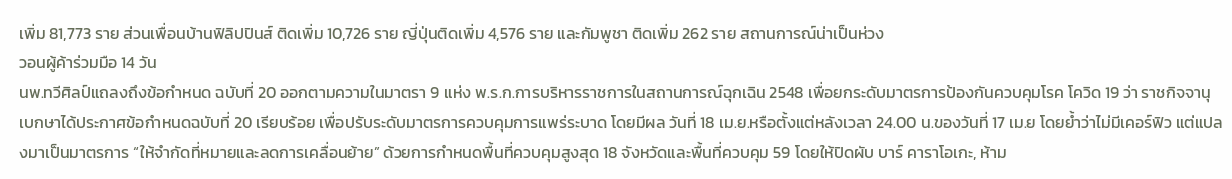เพิ่ม 81,773 ราย ส่วนเพื่อนบ้านฟิลิปปินส์ ติดเพิ่ม 10,726 ราย ญี่ปุ่นติดเพิ่ม 4,576 ราย และกัมพูชา ติดเพิ่ม 262 ราย สถานการณ์น่าเป็นห่วง
วอนผู้ค้าร่วมมือ 14 วัน
นพ.ทวีศิลป์แถลงถึงข้อกำหนด ฉบับที่ 20 ออกตามความในมาตรา 9 แห่ง พ.ร.ก.การบริหารราชการในสถานการณ์ฉุกเฉิน 2548 เพื่อยกระดับมาตรการป้องกันควบคุมโรค โควิด 19 ว่า ราชกิจจานุเบกษาได้ประกาศข้อกำหนดฉบับที่ 20 เรียบร้อย เพื่อปรับระดับมาตรการควบคุมการแพร่ระบาด โดยมีผล วันที่ 18 เม.ย.หรือตั้งแต่หลังเวลา 24.00 น.ของวันที่ 17 เม.ย โดยย้ำว่าไม่มีเคอร์ฟิว แต่แปลงมาเป็นมาตรการ “ให้จำกัดที่หมายและลดการเคลื่อนย้าย” ด้วยการกำหนดพื้นที่ควบคุมสูงสุด 18 จังหวัดและพื้นที่ควบคุม 59 โดยให้ปิดผับ บาร์ คาราโอเกะ, ห้าม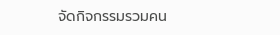จัดกิจกรรมรวมคน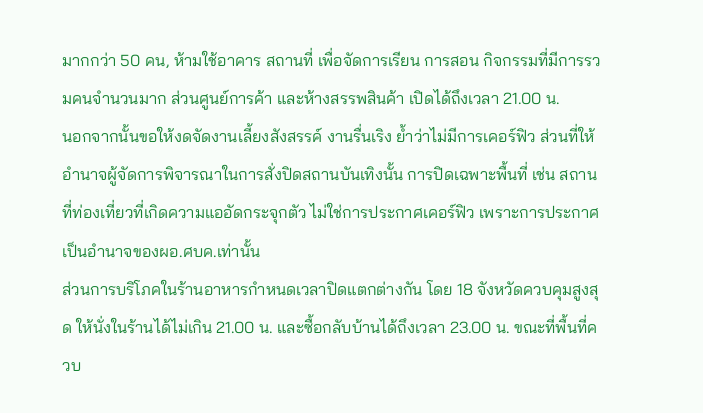มากกว่า 50 คน, ห้ามใช้อาคาร สถานที่ เพื่อจัดการเรียน การสอน กิจกรรมที่มีการรวมคนจำนวนมาก ส่วนศูนย์การค้า และห้างสรรพสินค้า เปิดได้ถึงเวลา 21.00 น.
นอกจากนั้นขอให้งดจัดงานเลี้ยงสังสรรค์ งานรื่นเริง ย้ำว่าไม่มีการเคอร์ฟิว ส่วนที่ให้อำนาจผู้จัดการพิจารณาในการสั่งปิดสถานบันเทิงนั้น การปิดเฉพาะพื้นที่ เช่น สถานที่ท่องเที่ยวที่เกิดความแออัดกระจุกตัว ไม่ใช่การประกาศเคอร์ฟิว เพราะการประกาศ เป็นอำนาจของผอ.ศบค.เท่านั้น
ส่วนการบริโภคในร้านอาหารกำหนดเวลาปิดแตกต่างกัน โดย 18 จังหวัดควบคุมสูงสุด ให้นั่งในร้านได้ไม่เกิน 21.00 น. และซื้อกลับบ้านได้ถึงเวลา 23.00 น. ขณะที่พื้นที่ควบ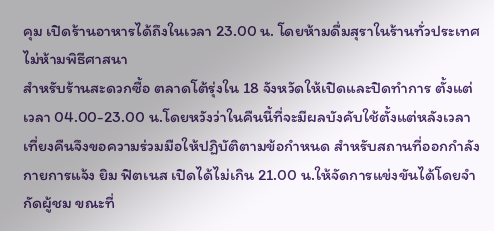คุม เปิดร้านอาหารได้ถึงในเวลา 23.00 น. โดยห้ามดื่มสุราในร้านทั่วประเทศ
ไม่ห้ามพิธีศาสนา
สำหรับร้านสะดวกซื้อ ตลาดโต้รุ่งใน 18 จังหวัดให้เปิดและปิดทำการ ตั้งแต่เวลา 04.00-23.00 น.โดยหวังว่าในคืนนี้ที่จะมีผลบังคับใช้ตั้งแต่หลังเวลาเที่ยงคืนจึงขอความร่วมมือให้ปฏิบัติตามข้อกำหนด สำหรับสถานที่ออกกำลังกายการแจ้ง ยิม ฟิตเนส เปิดได้ไม่เกิน 21.00 น.ให้จัดการแข่งขันได้โดยจำกัดผู้ชม ขณะที่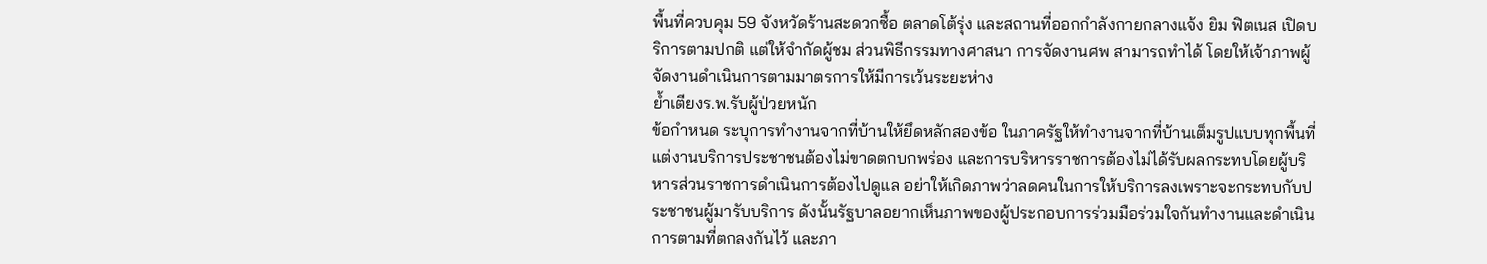พื้นที่ควบคุม 59 จังหวัดร้านสะดวกซื้อ ตลาดโต้รุ่ง และสถานที่ออกกำลังกายกลางแจ้ง ยิม ฟิตเนส เปิดบริการตามปกติ แต่ให้จำกัดผู้ชม ส่วนพิธีกรรมทางศาสนา การจัดงานศพ สามารถทำได้ โดยให้เจ้าภาพผู้จัดงานดำเนินการตามมาตรการให้มีการเว้นระยะห่าง
ย้ำเตียงร.พ.รับผู้ป่วยหนัก
ข้อกำหนด ระบุการทำงานจากที่บ้านให้ยึดหลักสองข้อ ในภาครัฐให้ทำงานจากที่บ้านเต็มรูปแบบทุกพื้นที่แต่งานบริการประชาชนต้องไม่ขาดตกบกพร่อง และการบริหารราชการต้องไม่ได้รับผลกระทบโดยผู้บริหารส่วนราชการดำเนินการต้องไปดูแล อย่าให้เกิดภาพว่าลดคนในการให้บริการลงเพราะจะกระทบกับประชาชนผู้มารับบริการ ดังนั้นรัฐบาลอยากเห็นภาพของผู้ประกอบการร่วมมือร่วมใจกันทำงานและดำเนินการตามที่ตกลงกันไว้ และภา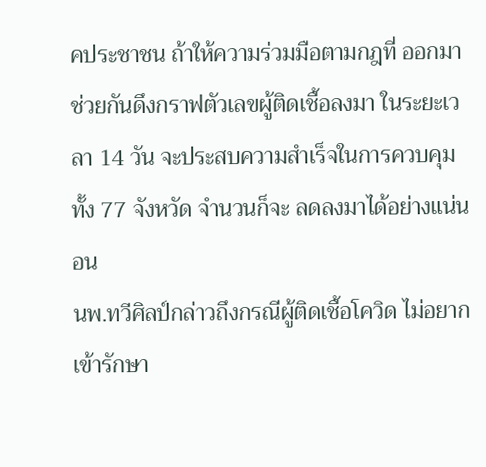คประชาชน ถ้าให้ความร่วมมือตามกฎที่ ออกมา ช่วยกันดึงกราฟตัวเลขผู้ติดเชื้อลงมา ในระยะเวลา 14 วัน จะประสบความสำเร็จในการควบคุม ทั้ง 77 จังหวัด จำนวนก็จะ ลดลงมาได้อย่างแน่นอน
นพ.ทวีศิลป์กล่าวถึงกรณีผู้ติดเชื้อโควิด ไม่อยากเข้ารักษา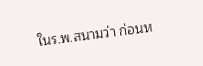ในร.พ.สนามว่า ก่อนห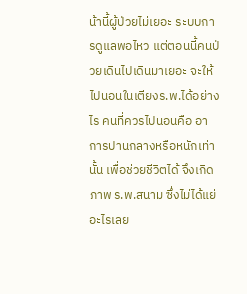น้านี้ผู้ป่วยไม่เยอะ ระบบการดูแลพอไหว แต่ตอนนี้คนป่วยเดินไปเดินมาเยอะ จะให้ไปนอนในเตียงร.พ.ได้อย่างไร คนที่ควรไปนอนคือ อาการปานกลางหรือหนักเท่านั้น เพื่อช่วยชีวิตได้ จึงเกิดภาพ ร.พ.สนาม ซึ่งไม่ได้แย่อะไรเลย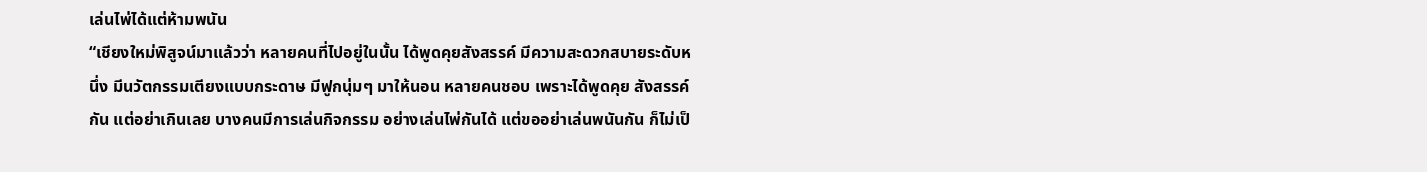เล่นไพ่ได้แต่ห้ามพนัน
“เชียงใหม่พิสูจน์มาแล้วว่า หลายคนที่ไปอยู่ในนั้น ได้พูดคุยสังสรรค์ มีความสะดวกสบายระดับหนึ่ง มีนวัตกรรมเตียงแบบกระดาษ มีฟูกนุ่มๆ มาให้นอน หลายคนชอบ เพราะได้พูดคุย สังสรรค์กัน แต่อย่าเกินเลย บางคนมีการเล่นกิจกรรม อย่างเล่นไพ่กันได้ แต่ขออย่าเล่นพนันกัน ก็ไม่เป็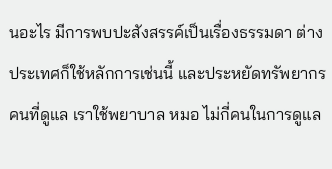นอะไร มีการพบปะสังสรรค์เป็นเรื่องธรรมดา ต่างประเทศก็ใช้หลักการเช่นนี้ และประหยัดทรัพยากร คนที่ดูแล เราใช้พยาบาล หมอ ไม่กี่คนในการดูแล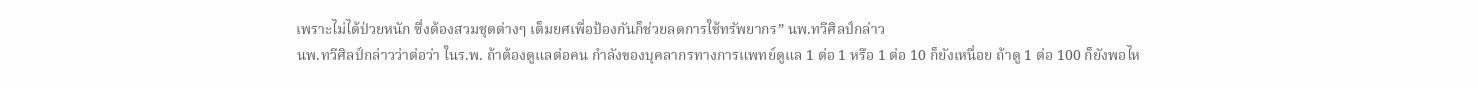เพราะไม่ได้ป่วยหนัก ซึ่งต้องสวมชุดต่างๆ เต็มยศเพื่อป้องกันก็ช่วยลดการใช้ทรัพยากร” นพ.ทวีศิลป์กล่าว
นพ.ทวีศิลป์กล่าวว่าต่อว่า ในร.พ. ถ้าต้องดูแลต่อคน กำลังของบุคลากรทางการแพทย์ดูแล 1 ต่อ 1 หรือ 1 ต่อ 10 ก็ยังเหนื่อย ถ้าดู 1 ต่อ 100 ก็ยังพอไห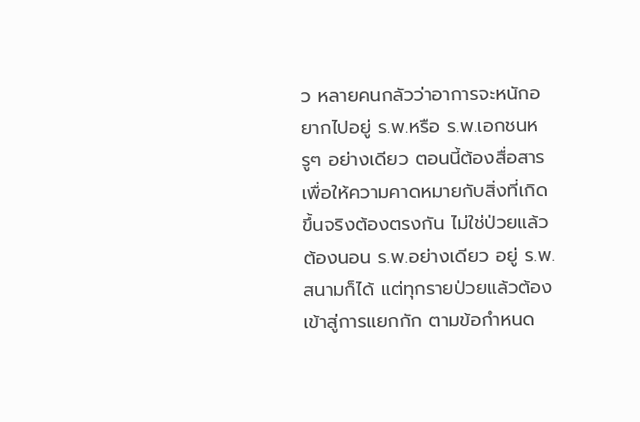ว หลายคนกลัวว่าอาการจะหนักอยากไปอยู่ ร.พ.หรือ ร.พ.เอกชนหรูๆ อย่างเดียว ตอนนี้ต้องสื่อสารเพื่อให้ความคาดหมายกับสิ่งที่เกิดขึ้นจริงต้องตรงกัน ไม่ใช่ป่วยแล้วต้องนอน ร.พ.อย่างเดียว อยู่ ร.พ.สนามก็ได้ แต่ทุกรายป่วยแล้วต้องเข้าสู่การแยกกัก ตามข้อกำหนด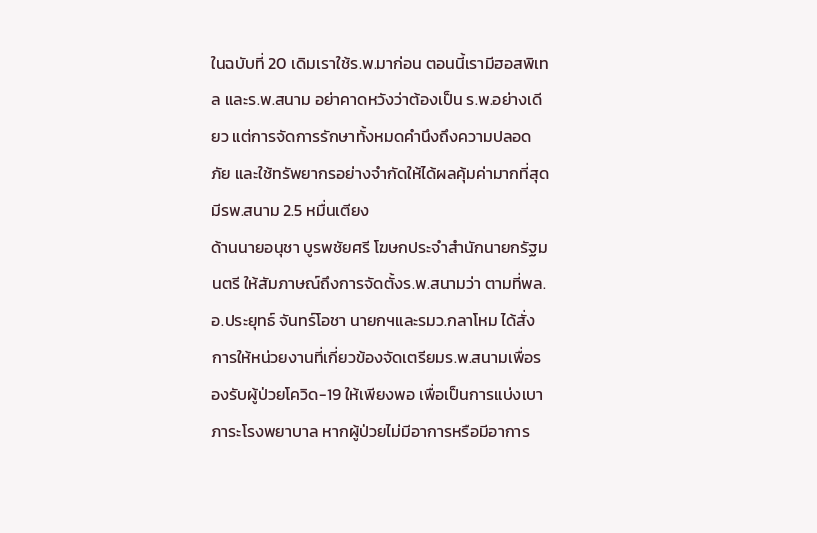ในฉบับที่ 20 เดิมเราใช้ร.พ.มาก่อน ตอนนี้เรามีฮอสพิเทล และร.พ.สนาม อย่าคาดหวังว่าต้องเป็น ร.พ.อย่างเดียว แต่การจัดการรักษาทั้งหมดคำนึงถึงความปลอดภัย และใช้ทรัพยากรอย่างจำกัดให้ได้ผลคุ้มค่ามากที่สุด
มีรพ.สนาม 2.5 หมื่นเตียง
ด้านนายอนุชา บูรพชัยศรี โฆษกประจำสำนักนายกรัฐมนตรี ให้สัมภาษณ์ถึงการจัดตั้งร.พ.สนามว่า ตามที่พล.อ.ประยุทธ์ จันทร์โอชา นายกฯและรมว.กลาโหม ได้สั่งการให้หน่วยงานที่เกี่ยวข้องจัดเตรียมร.พ.สนามเพื่อรองรับผู้ป่วยโควิด-19 ให้เพียงพอ เพื่อเป็นการแบ่งเบาภาระโรงพยาบาล หากผู้ป่วยไม่มีอาการหรือมีอาการ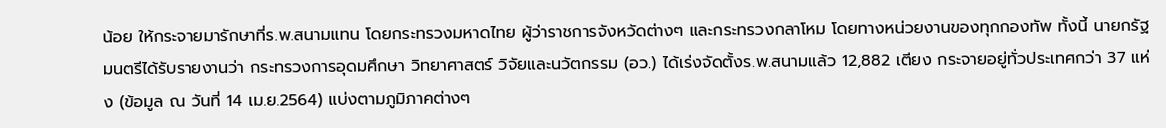น้อย ให้กระจายมารักษาที่ร.พ.สนามแทน โดยกระทรวงมหาดไทย ผู้ว่าราชการจังหวัดต่างๆ และกระทรวงกลาโหม โดยทางหน่วยงานของทุกกองทัพ ทั้งนี้ นายกรัฐมนตรีได้รับรายงานว่า กระทรวงการอุดมศึกษา วิทยาศาสตร์ วิจัยและนวัตกรรม (อว.) ได้เร่งจัดตั้งร.พ.สนามแล้ว 12,882 เตียง กระจายอยู่ทั่วประเทศกว่า 37 แห่ง (ข้อมูล ณ วันที่ 14 เม.ย.2564) แบ่งตามภูมิภาคต่างๆ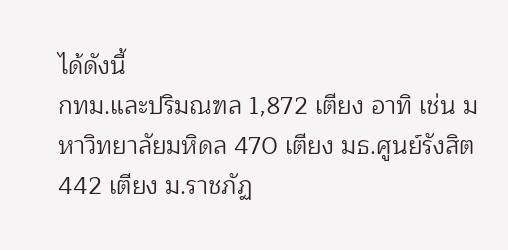ได้ดังนี้
กทม.และปริมณฑล 1,872 เตียง อาทิ เช่น มหาวิทยาลัยมหิดล 470 เตียง มธ.ศูนย์รังสิต 442 เตียง ม.ราชภัฏ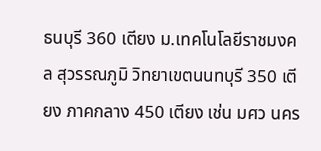ธนบุรี 360 เตียง ม.เทคโนโลยีราชมงคล สุวรรณภูมิ วิทยาเขตนนทบุรี 350 เตียง ภาคกลาง 450 เตียง เช่น มศว นคร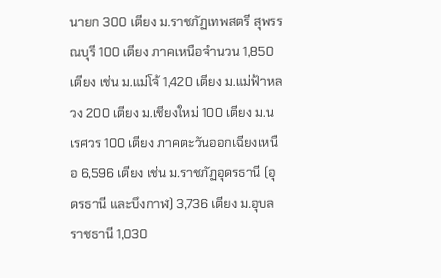นายก 300 เตียง ม.ราชภัฏเทพสตรี สุพรรณบุรี 100 เตียง ภาคเหนือจำนวน 1,850 เตียง เช่น ม.แม่โจ้ 1,420 เตียง ม.แม่ฟ้าหลวง 200 เตียง ม.เชียงใหม่ 100 เตียง ม.นเรศวร 100 เตียง ภาคตะวันออกเฉียงเหนือ 6,596 เตียง เช่น ม.ราชภัฏอุดรธานี (อุดรธานี และบึงกาฬ) 3,736 เตียง ม.อุบลราชธานี 1,030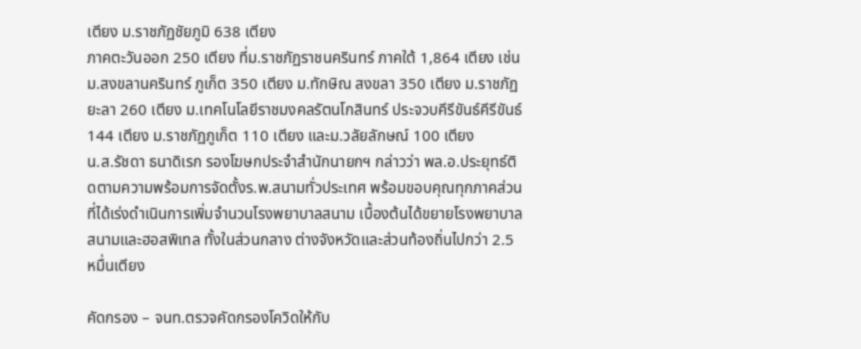เตียง ม.ราชภัฏชัยภูมิ 638 เตียง
ภาคตะวันออก 250 เตียง ที่ม.ราชภัฏราชนครินทร์ ภาคใต้ 1,864 เตียง เช่น ม.สงขลานครินทร์ ภูเก็ต 350 เตียง ม.ทักษิณ สงขลา 350 เตียง ม.ราชภัฏยะลา 260 เตียง ม.เทคโนโลยีราชมงคลรัตนโกสินทร์ ประจวบคีรีขันธ์คีรีขันธ์ 144 เตียง ม.ราชภัฏภูเก็ต 110 เตียง และม.วลัยลักษณ์ 100 เตียง
น.ส.รัชดา ธนาดิเรก รองโฆษกประจำสำนักนายกฯ กล่าวว่า พล.อ.ประยุทธ์ติดตามความพร้อมการจัดตั้งร.พ.สนามทั่วประเทศ พร้อมขอบคุณทุกภาคส่วนที่ได้เร่งดำเนินการเพิ่มจำนวนโรงพยาบาลสนาม เบื้องต้นได้ขยายโรงพยาบาลสนามและฮอสพิเทล ทั้งในส่วนกลาง ต่างจังหวัดและส่วนท้องถิ่นไปกว่า 2.5 หมื่นเตียง

คัดกรอง – จนท.ตรวจคัดกรองโควิดให้กับ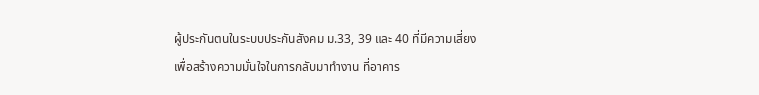ผู้ประกันตนในระบบประกันสังคม ม.33, 39 และ 40 ที่มีความเสี่ยง เพื่อสร้างความมั่นใจในการกลับมาทำงาน ที่อาคาร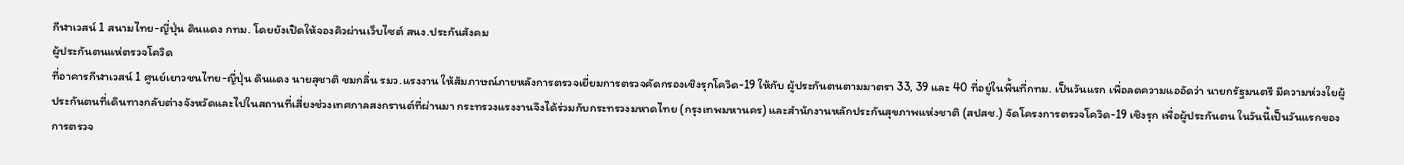กีฬาเวสน์ 1 สนามไทย-ญี่ปุ่น ดินแดง กทม. โดยยังเปิดให้จองคิวผ่านเว็บไซต์ สนง.ประกันสังคม
ผู้ประกันตนแห่ตรวจโควิด
ที่อาคารกีฬาเวสน์ 1 ศูนย์เยาวชนไทย-ญี่ปุ่น ดินแดง นายสุชาติ ชมกลิ่น รมว.แรงงาน ให้สัมภาษณ์ภายหลังการตรวจเยี่ยมการตรวจคัดกรองเชิงรุกโควิด-19 ให้กับ ผู้ประกันตนตามมาตรา 33, 39 และ 40 ที่อยู่ในพื้นที่กทม. เป็นวันแรก เพื่อลดความแออัดว่า นายกรัฐมนตรี มีความห่วงใยผู้ประกันตนที่เดินทางกลับต่างจังหวัดและไปในสถานที่เสี่ยงช่วงเทศกาลสงกรานต์ที่ผ่านมา กระทรวงแรงงานจึงได้ร่วมกับกระทรวงมหาดไทย (กรุงเทพมหานคร) และสำนักงานหลักประกันสุขภาพแห่งชาติ (สปสช.) จัดโครงการตรวจโควิด-19 เชิงรุก เพื่อผู้ประกันตน ในวันนี้เป็นวันแรกของการตรวจ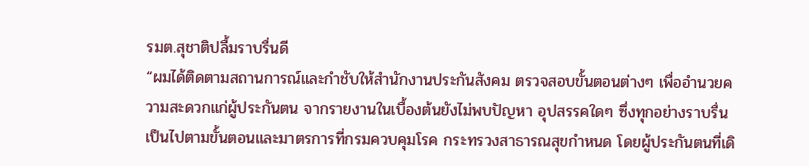รมต.สุชาติปลื้มราบรื่นดี
“ผมได้ติดตามสถานการณ์และกำชับให้สำนักงานประกันสังคม ตรวจสอบขั้นตอนต่างๆ เพื่ออำนวยความสะดวกแก่ผู้ประกันตน จากรายงานในเบื้องต้นยังไม่พบปัญหา อุปสรรคใดๆ ซึ่งทุกอย่างราบรื่น เป็นไปตามขั้นตอนและมาตรการที่กรมควบคุมโรค กระทรวงสาธารณสุขกำหนด โดยผู้ประกันตนที่เดิ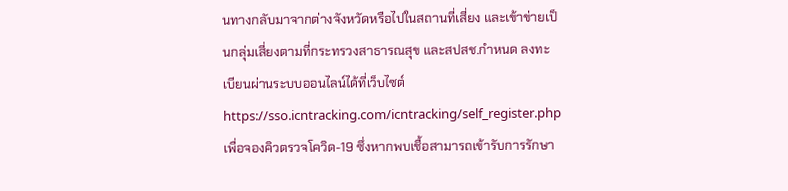นทางกลับมาจากต่างจังหวัดหรือไปในสถานที่เสี่ยง และเข้าข่ายเป็นกลุ่มเสี่ยงตามที่กระทรวงสาธารณสุข และสปสช.กำหนด ลงทะเบียนผ่านระบบออนไลน์ได้ที่เว็บไซต์ https://sso.icntracking.com/icntracking/self_register.php เพื่อจองคิวตรวจโควิด-19 ซึ่งหากพบเชื้อสามารถเข้ารับการรักษา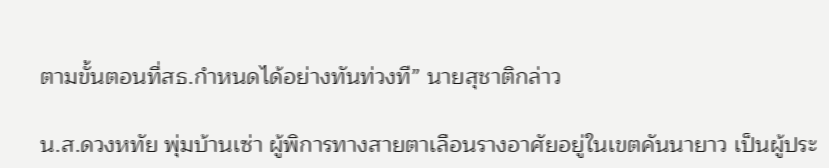ตามขั้นตอนที่สธ.กำหนดได้อย่างทันท่วงที” นายสุชาติกล่าว

น.ส.ดวงหทัย พุ่มบ้านเซ่า ผู้พิการทางสายตาเลือนรางอาศัยอยู่ในเขตคันนายาว เป็นผู้ประ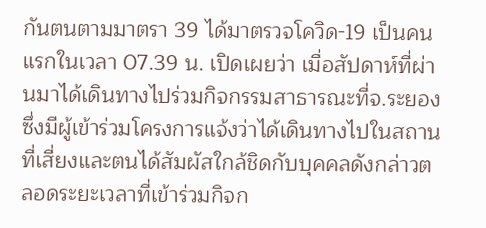กันตนตามมาตรา 39 ได้มาตรวจโควิด-19 เป็นคนแรกในเวลา 07.39 น. เปิดเผยว่า เมื่อสัปดาห์ที่ผ่านมาได้เดินทางไปร่วมกิจกรรมสาธารณะที่จ.ระยอง ซึ่งมีผู้เข้าร่วมโครงการแจ้งว่าได้เดินทางไปในสถานที่เสี่ยงและตนได้สัมผัสใกล้ชิดกับบุคคลดังกล่าวตลอดระยะเวลาที่เข้าร่วมกิจก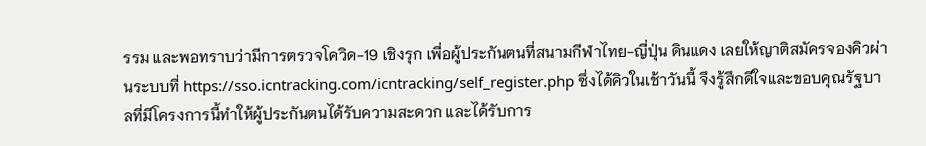รรม และพอทราบว่ามีการตรวจโควิด-19 เชิงรุก เพื่อผู้ประกันตนที่สนามกีฬาไทย-ญี่ปุ่น ดินแดง เลยให้ญาติสมัครจองคิวผ่านระบบที่ https://sso.icntracking.com/icntracking/self_register.php ซึ่งได้คิวในเช้าวันนี้ จึงรู้สึกดีใจและขอบคุณรัฐบาลที่มีโครงการนี้ทำให้ผู้ประกันตนได้รับความสะดวก และได้รับการ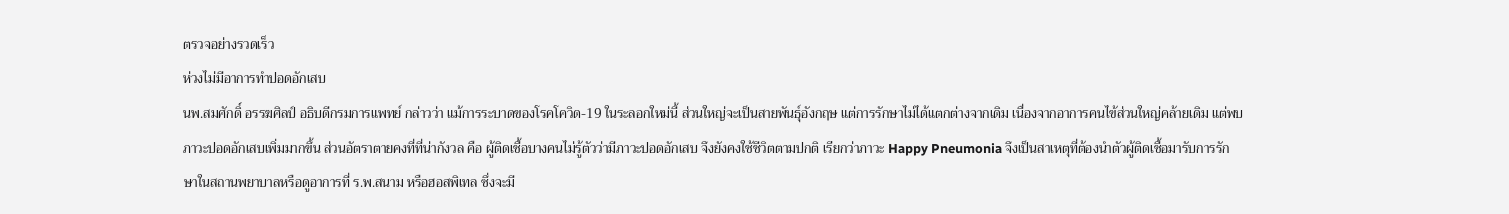ตรวจอย่างรวดเร็ว
ห่วงไม่มีอาการทำปอดอักเสบ
นพ.สมศักดิ์ อรรฆศิลป์ อธิบดีกรมการแพทย์ กล่าวว่า แม้การระบาดของโรคโควิด-19 ในระลอกใหม่นี้ ส่วนใหญ่จะเป็นสายพันธุ์อังกฤษ แต่การรักษาไม่ได้แตกต่างจากเดิม เนื่องจากอาการคนไข้ส่วนใหญ่คล้ายเดิม แต่พบภาวะปอดอักเสบเพิ่มมากขึ้น ส่วนอัตราตายคงที่ที่น่ากังวล คือ ผู้ติดเชื้อบางคนไม่รู้ตัวว่ามีภาวะปอดอักเสบ จึงยังคงใช้ชีวิตตามปกติ เรียกว่าภาวะ Happy Pneumonia จึงเป็นสาเหตุที่ต้องนำตัวผู้ติดเชื้อมารับการรักษาในสถานพยาบาลหรือดูอาการที่ ร.พ.สนาม หรือฮอสพิเทล ซึ่งจะมี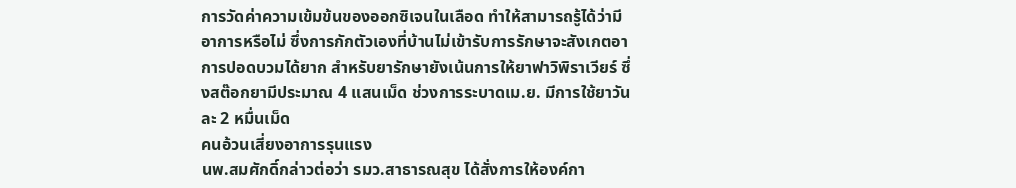การวัดค่าความเข้มข้นของออกซิเจนในเลือด ทำให้สามารถรู้ได้ว่ามีอาการหรือไม่ ซึ่งการกักตัวเองที่บ้านไม่เข้ารับการรักษาจะสังเกตอาการปอดบวมได้ยาก สำหรับยารักษายังเน้นการให้ยาฟาวิพิราเวียร์ ซึ่งสต๊อกยามีประมาณ 4 แสนเม็ด ช่วงการระบาดเม.ย. มีการใช้ยาวันละ 2 หมื่นเม็ด
คนอ้วนเสี่ยงอาการรุนแรง
นพ.สมศักดิ์กล่าวต่อว่า รมว.สาธารณสุข ได้สั่งการให้องค์กา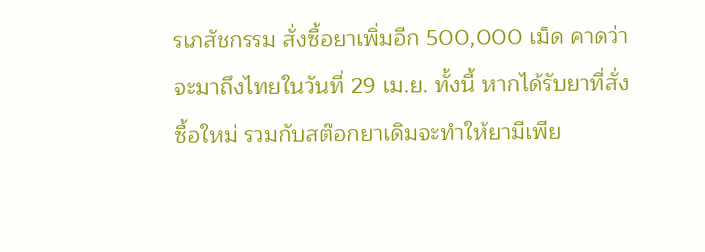รเภสัชกรรม สั่งซื้อยาเพิ่มอีก 500,000 เม็ด คาดว่าจะมาถึงไทยในวันที่ 29 เม.ย. ทั้งนี้ หากได้รับยาที่สั่งซื้อใหม่ รวมกับสต๊อกยาเดิมจะทำให้ยามีเพีย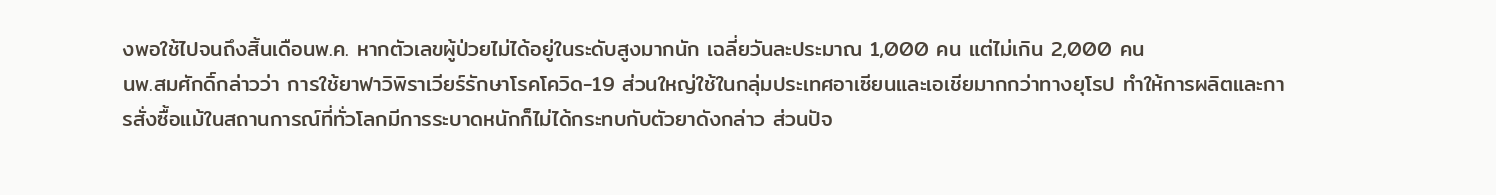งพอใช้ไปจนถึงสิ้นเดือนพ.ค. หากตัวเลขผู้ป่วยไม่ได้อยู่ในระดับสูงมากนัก เฉลี่ยวันละประมาณ 1,000 คน แต่ไม่เกิน 2,000 คน
นพ.สมศักดิ์กล่าวว่า การใช้ยาฟาวิพิราเวียร์รักษาโรคโควิด-19 ส่วนใหญ่ใช้ในกลุ่มประเทศอาเซียนและเอเชียมากกว่าทางยุโรป ทำให้การผลิตและการสั่งซื้อแม้ในสถานการณ์ที่ทั่วโลกมีการระบาดหนักก็ไม่ได้กระทบกับตัวยาดังกล่าว ส่วนปัจ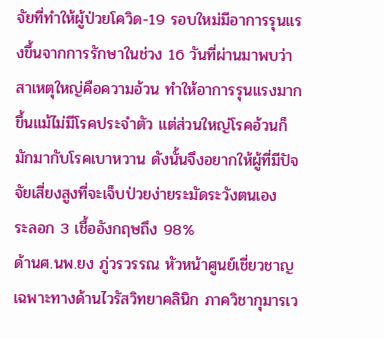จัยที่ทำให้ผู้ป่วยโควิด-19 รอบใหม่มีอาการรุนแรงขึ้นจากการรักษาในช่วง 16 วันที่ผ่านมาพบว่า สาเหตุใหญ่คือความอ้วน ทำให้อาการรุนแรงมากขึ้นแม้ไม่มีโรคประจำตัว แต่ส่วนใหญ่โรคอ้วนก็มักมากับโรคเบาหวาน ดังนั้นจึงอยากให้ผู้ที่มีปัจจัยเสี่ยงสูงที่จะเจ็บป่วยง่ายระมัดระวังตนเอง
ระลอก 3 เชื้ออังกฤษถึง 98%
ด้านศ.นพ.ยง ภู่วรวรรณ หัวหน้าศูนย์เชี่ยวชาญเฉพาะทางด้านไวรัสวิทยาคลินิก ภาควิชากุมารเว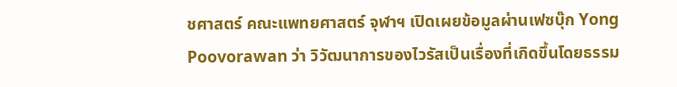ชศาสตร์ คณะแพทยศาสตร์ จุฬาฯ เปิดเผยข้อมูลผ่านเฟซบุ๊ก Yong Poovorawan ว่า วิวัฒนาการของไวรัสเป็นเรื่องที่เกิดขึ้นโดยธรรม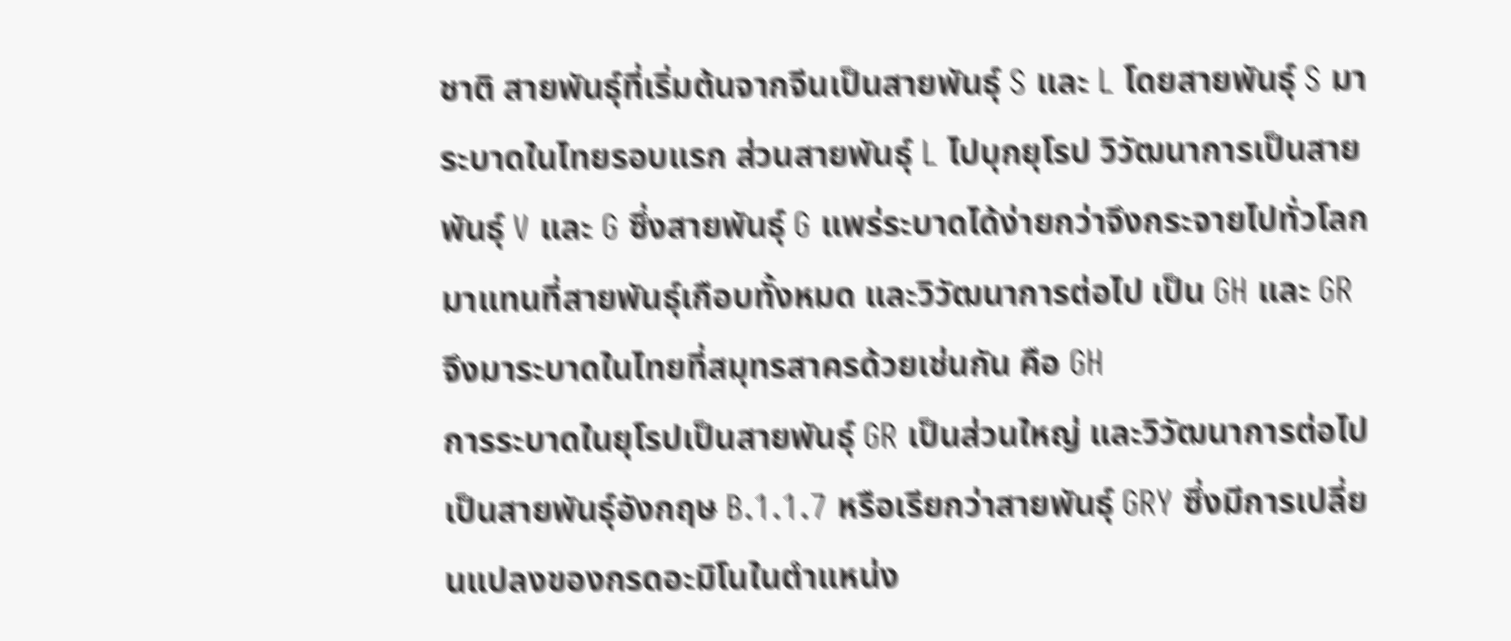ชาติ สายพันธุ์ที่เริ่มต้นจากจีนเป็นสายพันธุ์ S และ L โดยสายพันธุ์ S มาระบาดในไทยรอบแรก ส่วนสายพันธุ์ L ไปบุกยุโรป วิวัฒนาการเป็นสายพันธุ์ V และ G ซึ่งสายพันธุ์ G แพร่ระบาดได้ง่ายกว่าจึงกระจายไปทั่วโลกมาแทนที่สายพันธุ์เกือบทั้งหมด และวิวัฒนาการต่อไป เป็น GH และ GR จึงมาระบาดในไทยที่สมุทรสาครด้วยเช่นกัน คือ GH
การระบาดในยุโรปเป็นสายพันธุ์ GR เป็นส่วนใหญ่ และวิวัฒนาการต่อไป เป็นสายพันธุ์อังกฤษ B.1.1.7 หรือเรียกว่าสายพันธุ์ GRY ซึ่งมีการเปลี่ยนแปลงของกรดอะมิโนในตำแหน่ง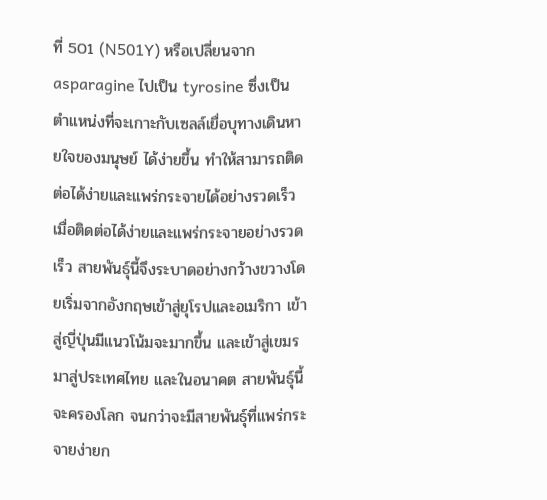ที่ 501 (N501Y) หรือเปลี่ยนจาก asparagine ไปเป็น tyrosine ซึ่งเป็นตำแหน่งที่จะเกาะกับเซลล์เยื่อบุทางเดินหายใจของมนุษย์ ได้ง่ายขึ้น ทำให้สามารถติดต่อได้ง่ายและแพร่กระจายได้อย่างรวดเร็ว เมื่อติดต่อได้ง่ายและแพร่กระจายอย่างรวดเร็ว สายพันธุ์นี้จึงระบาดอย่างกว้างขวางโดยเริ่มจากอังกฤษเข้าสู่ยุโรปและอเมริกา เข้าสู่ญี่ปุ่นมีแนวโน้มจะมากขึ้น และเข้าสู่เขมรมาสู่ประเทศไทย และในอนาคต สายพันธุ์นี้จะครองโลก จนกว่าจะมีสายพันธุ์ที่แพร่กระจายง่ายก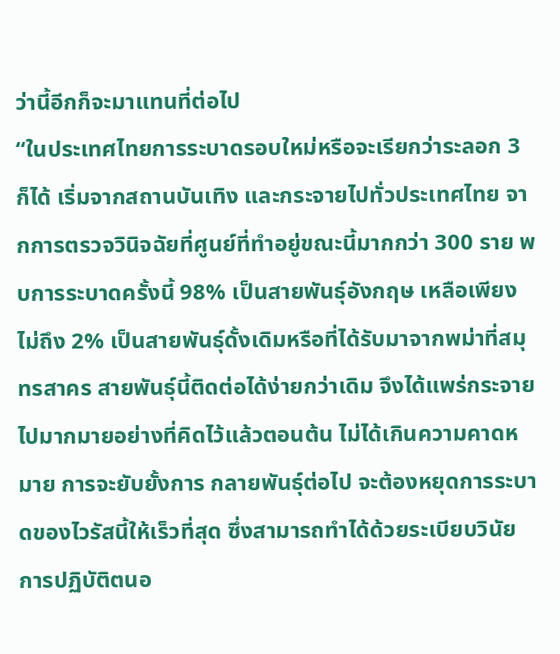ว่านี้อีกก็จะมาแทนที่ต่อไป
“ในประเทศไทยการระบาดรอบใหม่หรือจะเรียกว่าระลอก 3 ก็ได้ เริ่มจากสถานบันเทิง และกระจายไปทั่วประเทศไทย จากการตรวจวินิจฉัยที่ศูนย์ที่ทำอยู่ขณะนี้มากกว่า 300 ราย พบการระบาดครั้งนี้ 98% เป็นสายพันธุ์อังกฤษ เหลือเพียงไม่ถึง 2% เป็นสายพันธุ์ดั้งเดิมหรือที่ได้รับมาจากพม่าที่สมุทรสาคร สายพันธุ์นี้ติดต่อได้ง่ายกว่าเดิม จึงได้แพร่กระจายไปมากมายอย่างที่คิดไว้แล้วตอนต้น ไม่ได้เกินความคาดหมาย การจะยับยั้งการ กลายพันธุ์ต่อไป จะต้องหยุดการระบาดของไวรัสนี้ให้เร็วที่สุด ซึ่งสามารถทำได้ด้วยระเบียบวินัย การปฏิบัติตนอ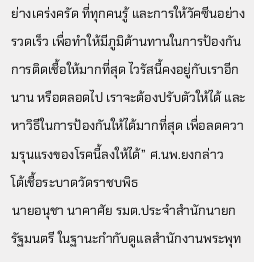ย่างเคร่งครัด ที่ทุกคนรู้ และการให้วัคซีนอย่างรวดเร็ว เพื่อทำให้มีภูมิต้านทานในการป้องกันการติดเชื้อให้มากที่สุด ไวรัสนี้คงอยู่กับเราอีกนาน หรือตลอดไป เราจะต้องปรับตัวให้ได้ และหาวิธีในการป้องกันให้ได้มากที่สุด เพื่อลดความรุนแรงของโรคนี้ลงให้ได้” ศ.นพ.ยงกล่าว
โต้เชื้อระบาดวัดราชบพิธ
นายอนุชา นาคาศัย รมต.ประจำสำนักนายกรัฐมนตรี ในฐานะกำกับดูแลสำนักงานพระพุท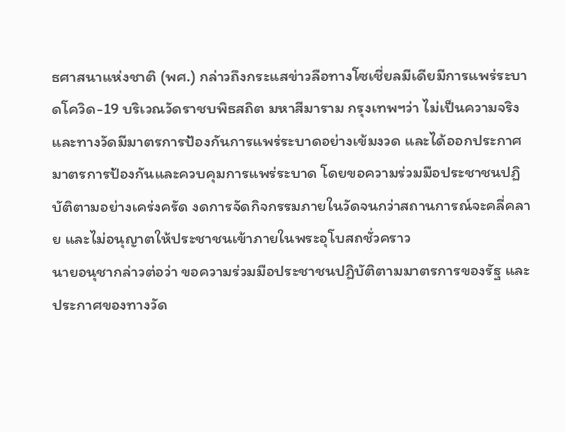ธศาสนาแห่งชาติ (พศ.) กล่าวถึงกระแสข่าวลือทางโซเชี่ยลมีเดียมีการแพร่ระบาดโควิด-19 บริเวณวัดราชบพิธสถิต มหาสีมาราม กรุงเทพฯว่า ไม่เป็นความจริง และทางวัดมีมาตรการป้องกันการแพร่ระบาดอย่างเข้มงวด และได้ออกประกาศมาตรการป้องกันและควบคุมการแพร่ระบาด โดยขอความร่วมมือประชาชนปฏิบัติตามอย่างเคร่งครัด งดการจัดกิจกรรมภายในวัดจนกว่าสถานการณ์จะคลี่คลาย และไม่อนุญาตให้ประชาชนเข้าภายในพระอุโบสถชั่วคราว
นายอนุชากล่าวต่อว่า ขอความร่วมมือประชาชนปฏิบัติตามมาตรการของรัฐ และประกาศของทางวัด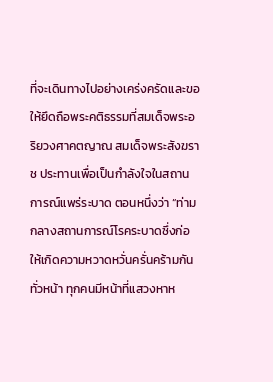ที่จะเดินทางไปอย่างเคร่งครัดและขอให้ยึดถือพระคติธรรมที่สมเด็จพระอริยวงศาคตญาณ สมเด็จพระสังฆราช ประทานเพื่อเป็นกำลังใจในสถานการณ์แพร่ระบาด ตอนหนึ่งว่า “ท่ามกลางสถานการณ์โรคระบาดซึ่งก่อให้เกิดความหวาดหวั่นครั่นคร้ามกันทั่วหน้า ทุกคนมีหน้าที่แสวงหาห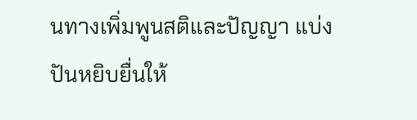นทางเพิ่มพูนสติและปัญญา แบ่งปันหยิบยื่นให้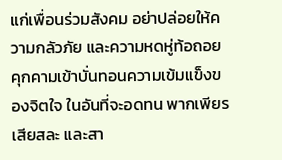แก่เพื่อนร่วมสังคม อย่าปล่อยให้ความกลัวภัย และความหดหู่ท้อถอย คุกคามเข้าบั่นทอนความเข้มแข็งของจิตใจ ในอันที่จะอดทน พากเพียร เสียสละ และสา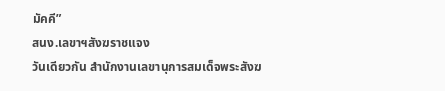มัคคี”
สนง.เลขาฯสังฆราชแจง
วันเดียวกัน สำนักงานเลขานุการสมเด็จพระสังฆ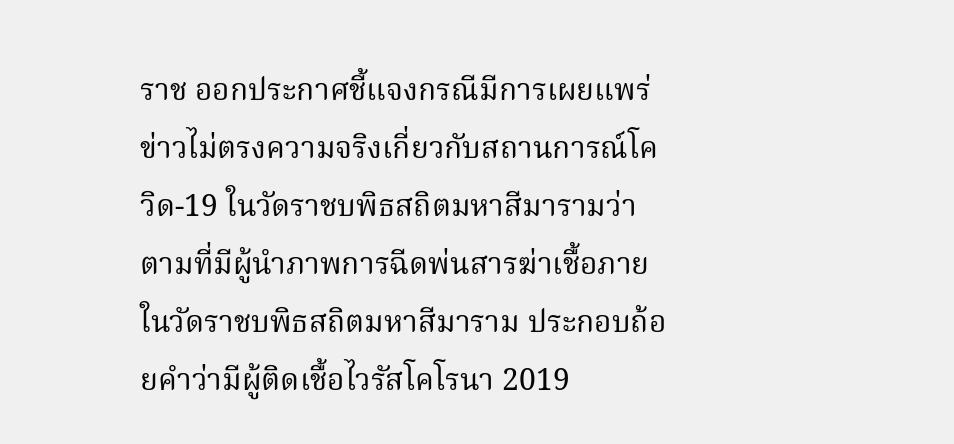ราช ออกประกาศชี้แจงกรณีมีการเผยแพร่ข่าวไม่ตรงความจริงเกี่ยวกับสถานการณ์โควิด-19 ในวัดราชบพิธสถิตมหาสีมารามว่า ตามที่มีผู้นำภาพการฉีดพ่นสารฆ่าเชื้อภายในวัดราชบพิธสถิตมหาสีมาราม ประกอบถ้อยคำว่ามีผู้ติดเชื้อไวรัสโคโรนา 2019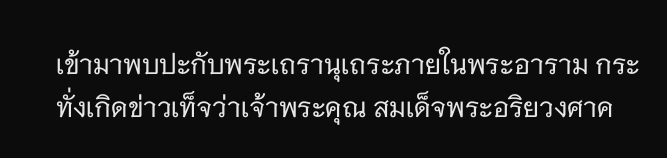เข้ามาพบปะกับพระเถรานุเถระภายในพระอาราม กระทั่งเกิดข่าวเท็จว่าเจ้าพระคุณ สมเด็จพระอริยวงศาค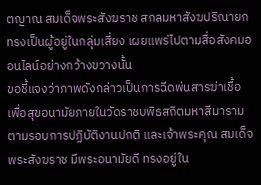ตญาณ สมเด็จพระสังฆราช สกลมหาสังฆปริณายก ทรงเป็นผู้อยู่ในกลุ่มเสี่ยง เผยแพร่ไปตามสื่อสังคมออนไลน์อย่างกว้างขวางนั้น
ขอชี้แจงว่าภาพดังกล่าวเป็นการฉีดพ่นสารฆ่าเชื้อเพื่อสุขอนามัยภายในวัดราชบพิธสถิตมหาสีมาราม ตามรอบการปฏิบัติงานปกติ และเจ้าพระคุณ สมเด็จพระสังฆราช มีพระอนามัยดี ทรงอยู่ใน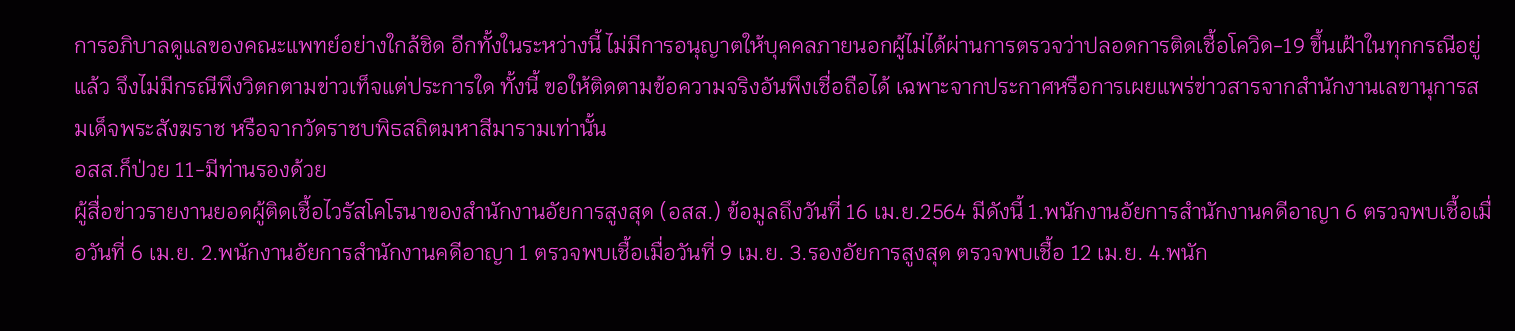การอภิบาลดูแลของคณะแพทย์อย่างใกล้ชิด อีกทั้งในระหว่างนี้ ไม่มีการอนุญาตให้บุคคลภายนอกผู้ไม่ได้ผ่านการตรวจว่าปลอดการติดเชื้อโควิด-19 ขึ้นเฝ้าในทุกกรณีอยู่แล้ว จึงไม่มีกรณีพึงวิตกตามข่าวเท็จแต่ประการใด ทั้งนี้ ขอให้ติดตามข้อความจริงอันพึงเชื่อถือได้ เฉพาะจากประกาศหรือการเผยแพร่ข่าวสารจากสำนักงานเลขานุการสมเด็จพระสังฆราช หรือจากวัดราชบพิธสถิตมหาสีมารามเท่านั้น
อสส.ก็ป่วย 11-มีท่านรองด้วย
ผู้สื่อข่าวรายงานยอดผู้ติดเชื้อไวรัสโคโรนาของสำนักงานอัยการสูงสุด (อสส.) ข้อมูลถึงวันที่ 16 เม.ย.2564 มีดังนี้ 1.พนักงานอัยการสำนักงานคดีอาญา 6 ตรวจพบเชื้อเมื่อวันที่ 6 เม.ย. 2.พนักงานอัยการสำนักงานคดีอาญา 1 ตรวจพบเชื้อเมื่อวันที่ 9 เม.ย. 3.รองอัยการสูงสุด ตรวจพบเชื้อ 12 เม.ย. 4.พนัก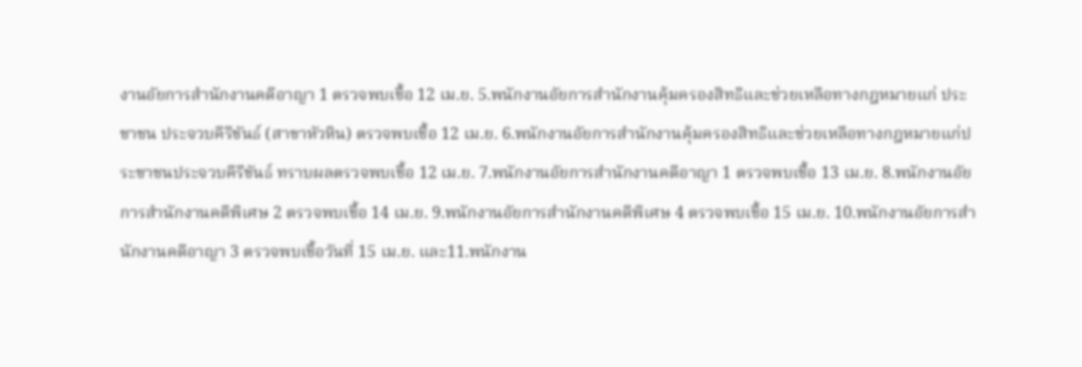งานอัยการสำนักงานคดีอาญา 1 ตรวจพบเชื้อ 12 เม.ย. 5.พนักงานอัยการสำนักงานคุ้มครองสิทธิและช่วยเหลือทางกฎหมายแก่ ประชาชน ประจวบคีรีขันธ์ (สาขาหัวหิน) ตรวจพบเชื้อ 12 เม.ย. 6.พนักงานอัยการสำนักงานคุ้มครองสิทธิและช่วยเหลือทางกฎหมายแก่ประชาชนประจวบคีรีขันธ์ ทราบผลตรวจพบเชื้อ 12 เม.ย. 7.พนักงานอัยการสำนักงานคดีอาญา 1 ตรวจพบเชื้อ 13 เม.ย. 8.พนักงานอัยการสำนักงานคดีพิเศษ 2 ตรวจพบเชื้อ 14 เม.ย. 9.พนักงานอัยการสำนักงานคดีพิเศษ 4 ตรวจพบเชื้อ 15 เม.ย. 10.พนักงานอัยการสำนักงานคดีอาญา 3 ตรวจพบเชื้อวันที่ 15 เม.ย. และ11.พนักงาน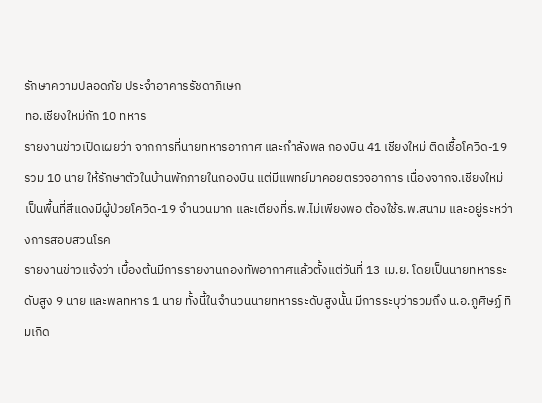รักษาความปลอดภัย ประจำอาคารรัชดาภิเษก
ทอ.เชียงใหม่กัก 10 ทหาร
รายงานข่าวเปิดเผยว่า จากการที่นายทหารอากาศ และกำลังพล กองบิน 41 เชียงใหม่ ติดเชื้อโควิด-19 รวม 10 นาย ให้รักษาตัวในบ้านพักภายในกองบิน แต่มีแพทย์มาคอยตรวจอาการ เนื่องจากจ.เชียงใหม่ เป็นพื้นที่สีแดงมีผู้ป่วยโควิด-19 จำนวนมาก และเตียงที่ร.พ.ไม่เพียงพอ ต้องใช้ร.พ.สนาม และอยู่ระหว่างการสอบสวนโรค
รายงานข่าวแจ้งว่า เบื้องต้นมีการรายงานกองทัพอากาศแล้วตั้งแต่วันที่ 13 เม.ย. โดยเป็นนายทหารระดับสูง 9 นาย และพลทหาร 1 นาย ทั้งนี้ในจำนวนนายทหารระดับสูงนั้น มีการระบุว่ารวมถึง น.อ.ภูศิษฏ์ ทิมเกิด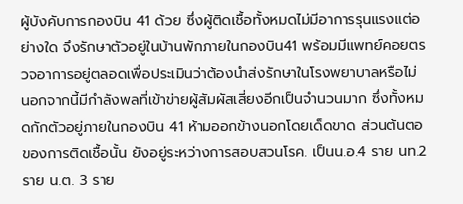ผู้บังคับการกองบิน 41 ด้วย ซึ่งผู้ติดเชื้อทั้งหมดไม่มีอาการรุนแรงแต่อย่างใด จึงรักษาตัวอยู่ในบ้านพักภายในกองบิน41 พร้อมมีแพทย์คอยตรวจอาการอยู่ตลอดเพื่อประเมินว่าต้องนำส่งรักษาในโรงพยาบาลหรือไม่ นอกจากนี้มีกำลังพลที่เข้าข่ายผู้สัมผัสเสี่ยงอีกเป็นจำนวนมาก ซึ่งทั้งหมดกักตัวอยู่ภายในกองบิน 41 ห้ามออกข้างนอกโดยเด็ดขาด ส่วนต้นตอของการติดเชื้อนั้น ยังอยู่ระหว่างการสอบสวนโรค. เป็นน.อ.4 ราย นท.2ราย น.ต. 3 ราย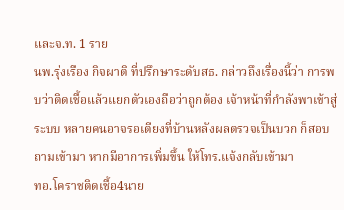และจ.ท. 1 ราย
นพ.รุ่งเรือง กิจผาติ ที่ปรึกษาระดับสธ. กล่าวถึงเรื่องนี้ว่า การพบว่าติดเชื้อแล้วแยกตัวเองถือว่าถูกต้อง เจ้าหน้าที่กำลังพาเข้าสู่ระบบ หลายคนอาจรอเตียงที่บ้านหลังผลตรวจเป็นบวก ก็สอบถามเข้ามา หากมีอาการเพิ่มขึ้น ให้โทร.แจ้งกลับเข้ามา
ทอ.โคราชติดเชื้อ4นาย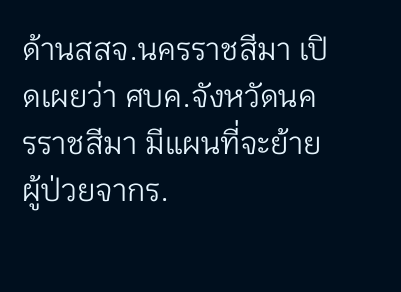ด้านสสจ.นครราชสีมา เปิดเผยว่า ศบค.จังหวัดนครราชสีมา มีแผนที่จะย้ายผู้ป่วยจากร.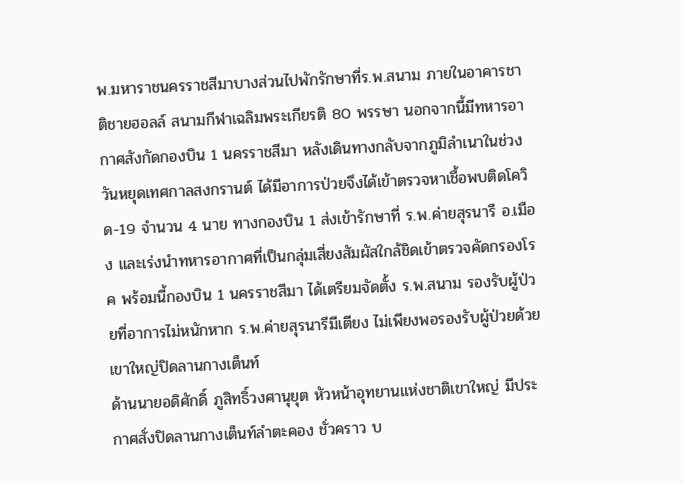พ.มหาราชนครราชสีมาบางส่วนไปพักรักษาที่ร.พ.สนาม ภายในอาคารชาติชายฮอลล์ สนามกีฬาเฉลิมพระเกียรติ 80 พรรษา นอกจากนี้มีทหารอากาศสังกัดกองบิน 1 นครราชสีมา หลังเดินทางกลับจากภูมิลำเนาในช่วงวันหยุดเทศกาลสงกรานต์ ได้มีอาการป่วยจึงได้เข้าตรวจหาเชื้อพบติดโควิด-19 จำนวน 4 นาย ทางกองบิน 1 ส่งเข้ารักษาที่ ร.พ.ค่ายสุรนารี อ.เมือง และเร่งนำทหารอากาศที่เป็นกลุ่มเสี่ยงสัมผัสใกล้ชิดเข้าตรวจคัดกรองโรค พร้อมนี้กองบิน 1 นครราชสีมา ได้เตรียมจัดตั้ง ร.พ.สนาม รองรับผู้ป่วยที่อาการไม่หนักหาก ร.พ.ค่ายสุรนารีมีเตียง ไม่เพียงพอรองรับผู้ป่วยด้วย
เขาใหญ่ปิดลานกางเต็นท์
ด้านนายอดิศักดิ์ ภูสิทธิ์วงศานุยุต หัวหน้าอุทยานแห่งชาติเขาใหญ่ มีประกาศสั่งปิดลานกางเต็นท์ลำตะคอง ชั่วคราว บ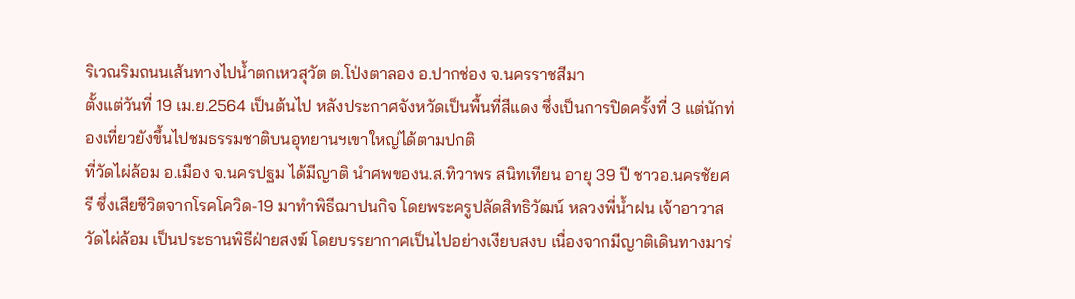ริเวณริมถนนเส้นทางไปน้ำตกเหวสุวัต ต.โป่งตาลอง อ.ปากช่อง จ.นครราชสีมา
ตั้งแต่วันที่ 19 เม.ย.2564 เป็นต้นไป หลังประกาศจังหวัดเป็นพื้นที่สีแดง ซึ่งเป็นการปิดครั้งที่ 3 แต่นักท่องเที่ยวยังขึ้นไปชมธรรมชาติบนอุทยานฯเขาใหญ่ได้ตามปกติ
ที่วัดไผ่ล้อม อ.เมือง จ.นครปฐม ได้มีญาติ นำศพของน.ส.ทิวาพร สนิทเทียน อายุ 39 ปี ชาวอ.นครชัยศรี ซึ่งเสียชีวิตจากโรคโควิด-19 มาทำพิธีฌาปนกิจ โดยพระครูปลัดสิทธิวัฒน์ หลวงพี่น้ำฝน เจ้าอาวาสวัดไผ่ล้อม เป็นประธานพิธีฝ่ายสงฆ์ โดยบรรยากาศเป็นไปอย่างเงียบสงบ เนื่องจากมีญาติเดินทางมาร่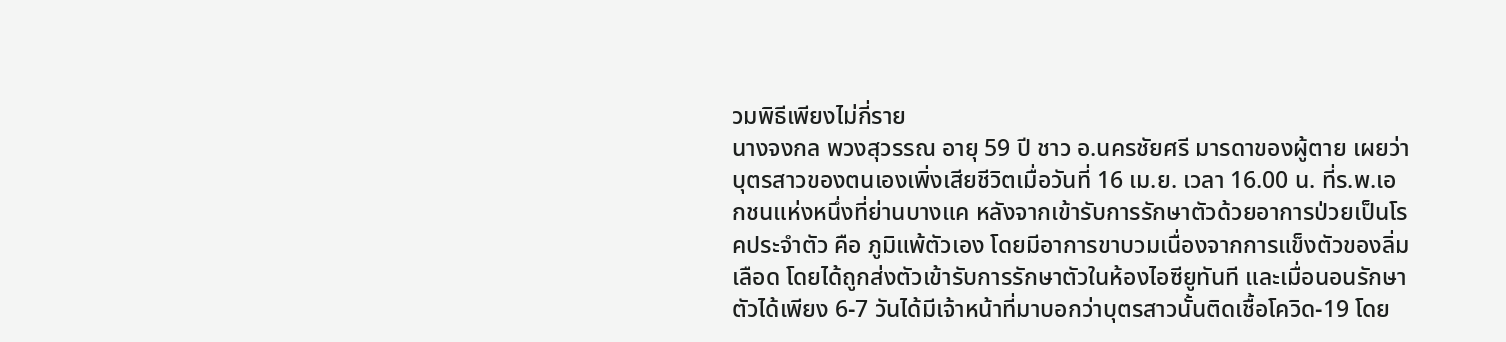วมพิธีเพียงไม่กี่ราย
นางจงกล พวงสุวรรณ อายุ 59 ปี ชาว อ.นครชัยศรี มารดาของผู้ตาย เผยว่า บุตรสาวของตนเองเพิ่งเสียชีวิตเมื่อวันที่ 16 เม.ย. เวลา 16.00 น. ที่ร.พ.เอกชนแห่งหนึ่งที่ย่านบางแค หลังจากเข้ารับการรักษาตัวด้วยอาการป่วยเป็นโรคประจำตัว คือ ภูมิแพ้ตัวเอง โดยมีอาการขาบวมเนื่องจากการแข็งตัวของลิ่มเลือด โดยได้ถูกส่งตัวเข้ารับการรักษาตัวในห้องไอซียูทันที และเมื่อนอนรักษาตัวได้เพียง 6-7 วันได้มีเจ้าหน้าที่มาบอกว่าบุตรสาวนั้นติดเชื้อโควิด-19 โดย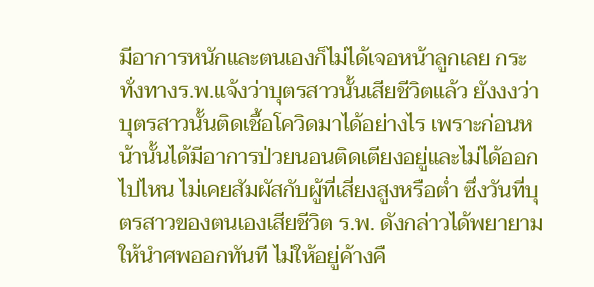มีอาการหนักและตนเองก็ไม่ได้เจอหน้าลูกเลย กระทั่งทางร.พ.แจ้งว่าบุตรสาวนั้นเสียชีวิตแล้ว ยังงงว่าบุตรสาวนั้นติดเชื้อโควิดมาได้อย่างไร เพราะก่อนหน้านั้นได้มีอาการป่วยนอนติดเตียงอยู่และไม่ได้ออกไปไหน ไม่เคยสัมผัสกับผู้ที่เสี่ยงสูงหรือต่ำ ซึ่งวันที่บุตรสาวของตนเองเสียชีวิต ร.พ. ดังกล่าวได้พยายามให้นำศพออกทันที ไม่ให้อยู่ค้างคื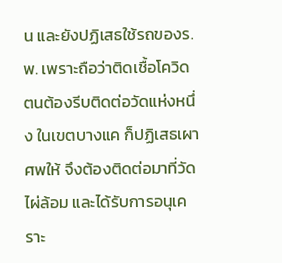น และยังปฏิเสธใช้รถของร.พ. เพราะถือว่าติดเชื้อโควิด ตนต้องรีบติดต่อวัดแห่งหนึ่ง ในเขตบางแค ก็ปฏิเสธเผาศพให้ จึงต้องติดต่อมาที่วัดไผ่ล้อม และได้รับการอนุเคราะ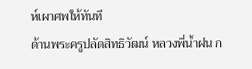ห์เผาศพให้ทันที
ด้านพระครูปลัดสิทธิวัฒน์ หลวงพี่น้ำฝน ก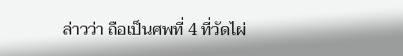ล่าวว่า ถือเป็นศพที่ 4 ที่วัดไผ่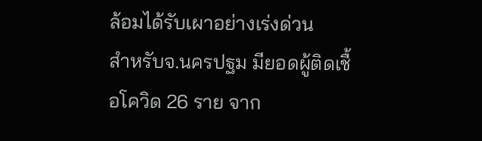ล้อมได้รับเผาอย่างเร่งด่วน
สำหรับจ.นครปฐม มียอดผู้ติดเชื้อโควิด 26 ราย จาก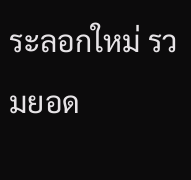ระลอกใหม่ รวมยอด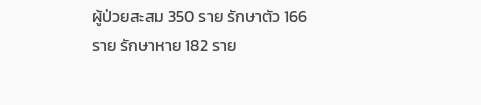ผู้ป่วยสะสม 350 ราย รักษาตัว 166 ราย รักษาหาย 182 ราย